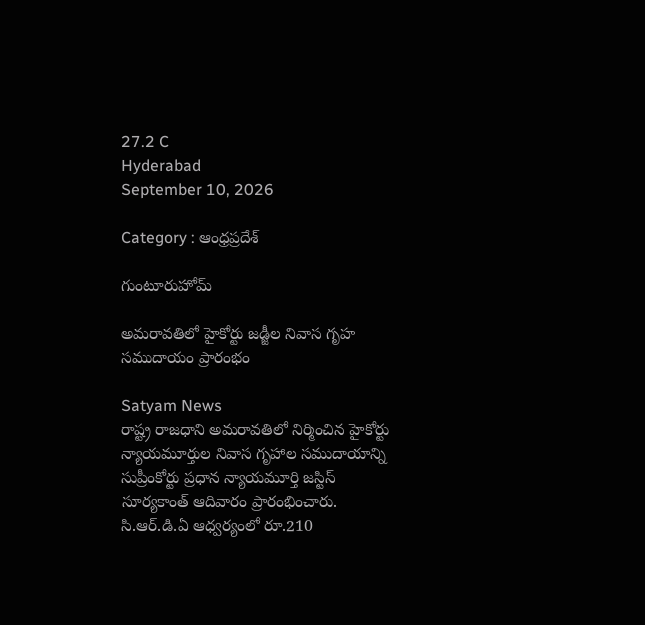27.2 C
Hyderabad
September 10, 2026

Category : ఆంధ్రప్రదేశ్

గుంటూరుహోమ్

అమరావతిలో హైకోర్టు జడ్జీల నివాస గృహ సముదాయం ప్రారంభం

Satyam News
రాష్ట్ర రాజధాని అమరావతిలో నిర్మించిన హైకోర్టు న్యాయమూర్తుల నివాస గృహాల సముదాయాన్ని సుప్రీంకోర్టు ప్రధాన న్యాయమూర్తి జస్టిస్ సూర్యకాంత్ ఆదివారం ప్రారంభించారు. సి.ఆర్.డి.ఏ ఆధ్వర్యంలో రూ.210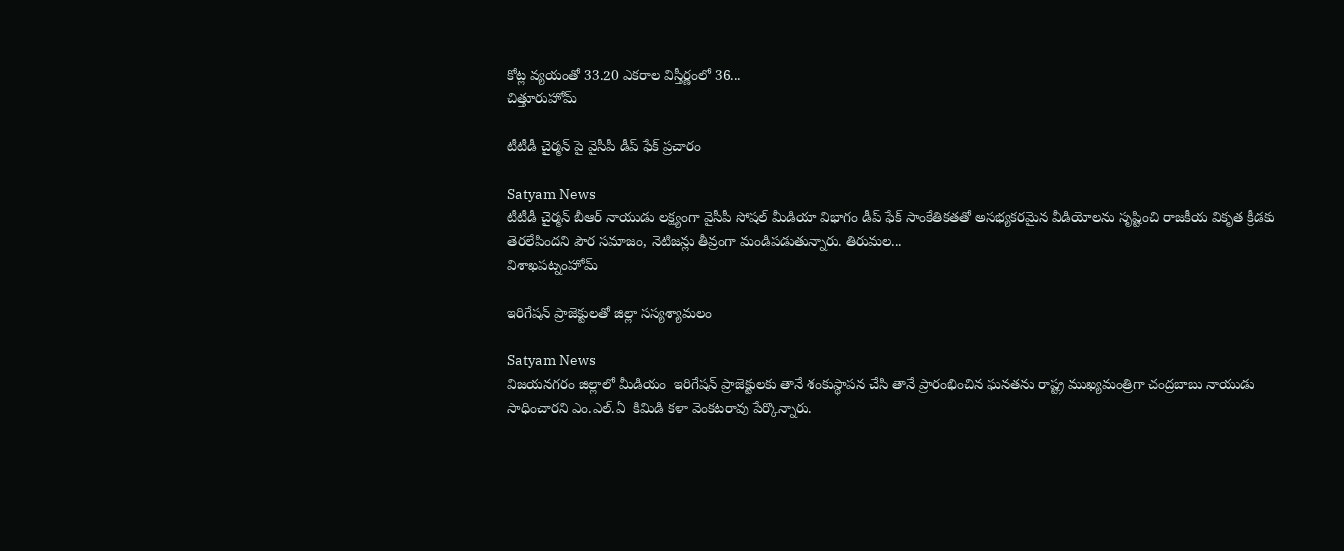కోట్ల వ్యయంతో 33.20 ఎకరాల విస్తీర్ణంలో 36...
చిత్తూరుహోమ్

టీటీడీ చైర్మన్ పై వైసీపీ డీప్ ఫేక్ ప్రచారం

Satyam News
టీటీడీ చైర్మన్ బీఆర్ నాయుడు లక్ష్యంగా వైసీపీ సోషల్ మీడియా విభాగం డీప్ ఫేక్ సాంకేతికతతో అసభ్యకరమైన వీడియోలను సృష్టించి రాజకీయ వికృత క్రీడకు తెరలేపిందని పౌర సమాజం, నెటిజన్లు తీవ్రంగా మండిపడుతున్నారు. తిరుమల...
విశాఖపట్నంహోమ్

ఇరిగేషన్ ప్రాజెక్టులతో జిల్లా సస్యశ్యామలం

Satyam News
విజయనగరం జిల్లాలో మీడియం  ఇరిగేషన్ ప్రాజెక్టులకు తానే శంకుస్థాపన చేసి తానే ప్రారంభించిన ఘనతను రాష్ట్ర ముఖ్యమంత్రిగా చంద్రబాబు నాయుడు సాధించారని ఎం.ఎల్.ఏ  కిమిడి కళా వెంకటరావు పేర్కొన్నారు.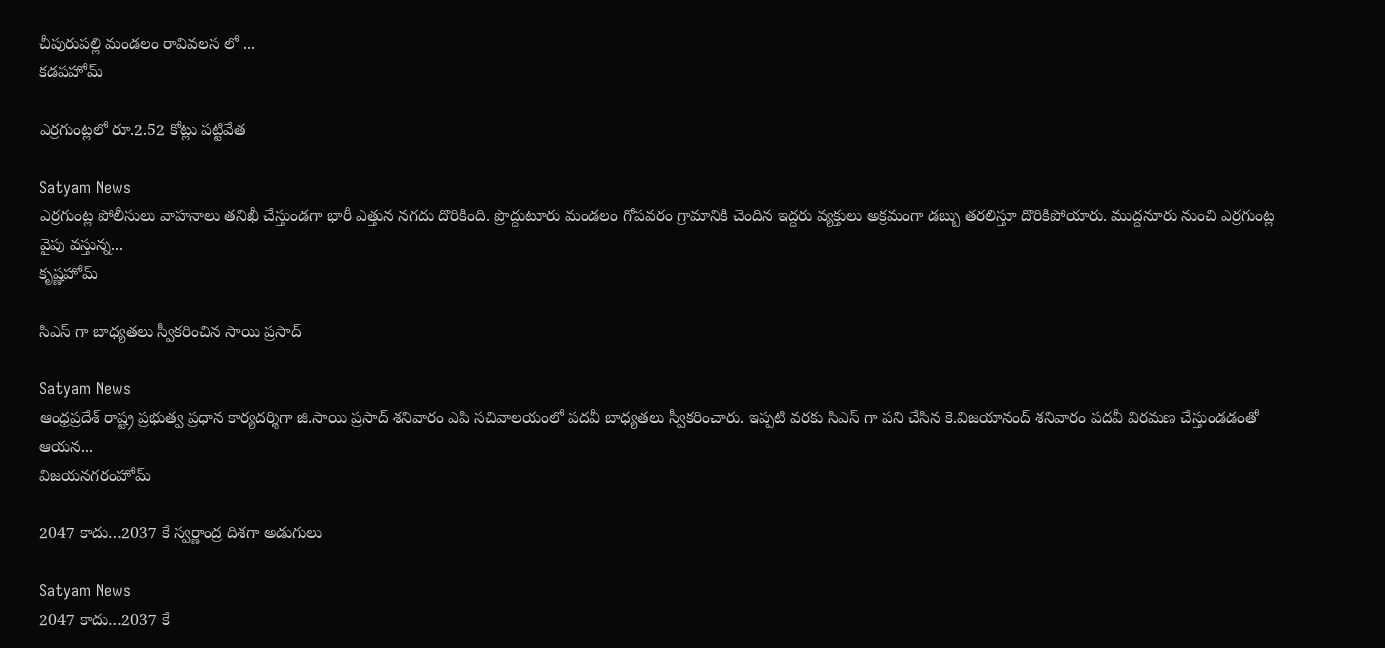చీపురుపల్లి మండలం రావివలస లో ...
కడపహోమ్

ఎర్రగుంట్లలో రూ.2.52 కోట్లు పట్టివేత

Satyam News
ఎర్రగుంట్ల పోలీసులు వాహనాలు తనిఖీ చేస్తుండగా భారీ ఎత్తున నగదు దొరికింది. ప్రొద్దుటూరు మండలం గోపవరం గ్రామానికి చెందిన ఇద్దరు వ్యక్తులు అక్రమంగా డబ్బు తరలిస్తూ దొరికిపోయారు. ముద్దనూరు నుంచి ఎర్రగుంట్ల వైపు వస్తున్న...
కృష్ణహోమ్

సిఎస్ గా బాధ్యతలు స్వీకరించిన సాయి ప్రసాద్

Satyam News
ఆంధ్రప్రదేశ్ రాష్ట్ర ప్రభుత్వ ప్రధాన కార్యదర్శిగా జి.సాయి ప్రసాద్ శనివారం ఎపి సచివాలయంలో పదవీ బాధ్యతలు స్వీకరించారు. ఇప్పటి వరకు సిఎస్ గా పని చేసిన కె.విజయానంద్ శనివారం పదవీ విరమణ చేస్తుండడంతో ఆయన...
విజయనగరంహోమ్

2047 కాదు…2037 కే స్వ‌ర్ణాంద్ర దిశ‌గా అడుగులు

Satyam News
2047 కాదు…2037 కే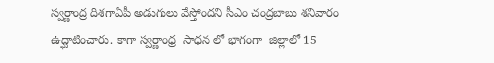స్వ‌ర్ణాంద్ర దిశ‌గాఏపీ అడుగులు వేస్తోంద‌ని సీఎం చంద్ర‌బాబు శ‌నివారం ఉద్ఘాటించారు. కాగా స్వర్ణాంధ్ర  సాధన లో భాగంగా  జిల్లాలో 15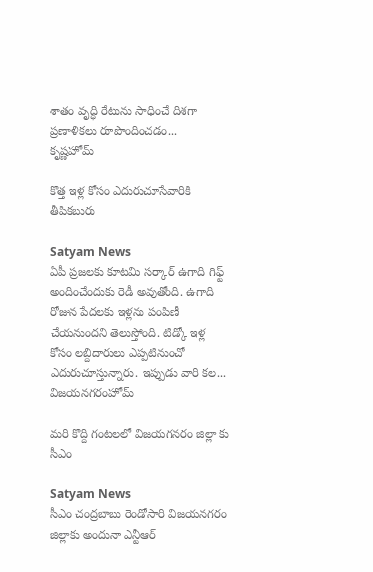శాతం వృద్ధి రేటును సాధించే దిశగా ప్రణాళికలు రూపొందించడం...
కృష్ణహోమ్

కొత్త ఇళ్ల కోసం ఎదురుచూసేవారికి తీపికబురు

Satyam News
ఏపీ ప్రజలకు కూటమి సర్కార్ ఉగాది గిఫ్ట్ అందించేందుకు రెడీ అవుతోంది. ఉగాది రోజున పేదలకు ఇళ్లను పంపిణీ చేయనుందని తెలుస్తోంది. టిడ్కో ఇళ్ల కోసం లబ్దిదారులు ఎప్పటినుంచో ఎదురుచూస్తున్నారు. ఇప్పుడు వారి కల...
విజయనగరంహోమ్

మ‌రి కొద్ది గంట‌ల‌లో విజ‌య‌గ‌న‌రం జిల్లా కు సీఎం

Satyam News
సీఎం చంద్ర‌బాబు రెండోసారి విజ‌య‌న‌గ‌రం జిల్లాకు అందునా ఎన్టీఆర్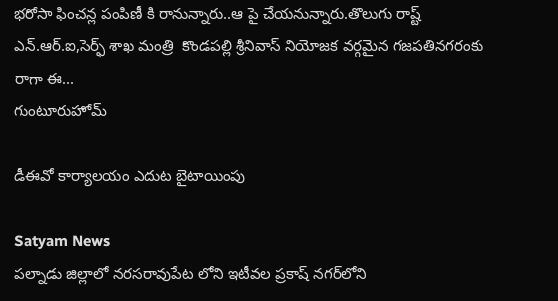భ‌రోసా ఫించ‌న్ల పంపిణీ కి రానున్నారు..ఆ పై చేయ‌నున్నారు.తొలుగు రాష్ట్ ఎన్.ఆర్.ఐ,సెర్ఫ్ శాఖ మంత్రి  కొండ‌ప‌ల్లి శ్రీనివాస్ నియోజ‌క వ‌ర్గ‌మైన గ‌జ‌ప‌తిన‌గ‌రంకు రాగా ఈ...
గుంటూరుహోమ్

డీఈవో కార్యాలయం ఎదుట బైటాయింపు

Satyam News
పల్నాడు జిల్లాలో నరసరావుపేట లోని ఇటీవల ప్రకాష్ నగర్‌లోని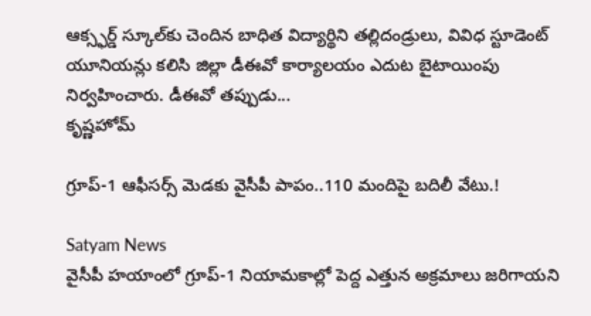ఆక్స్ఫర్డ్ స్కూల్‌కు చెందిన బాధిత విద్యార్థిని తల్లిదండ్రులు, వివిధ స్టూడెంట్ యూనియన్లు కలిసి జిల్లా డీఈవో కార్యాలయం ఎదుట బైటాయింపు నిర్వహించారు. డీఈవో తప్పుడు...
కృష్ణహోమ్

గ్రూప్-1 ఆఫీసర్స్‌ మెడకు వైసీపీ పాపం..110 మందిపై బదిలీ వేటు.!

Satyam News
వైసీపీ హయాంలో గ్రూప్-1 నియామకాల్లో పెద్ద ఎత్తున అక్రమాలు జరిగాయని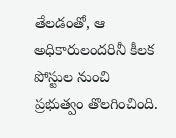తేలడంతో, ఆ అధికారులందరినీ కీలక పోస్టుల నుంచి ప్రభుత్వం తొలగించింది.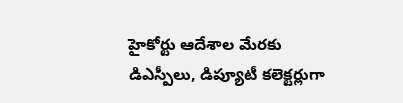హైకోర్టు ఆదేశాల మేరకు డిఎస్పీలు, డిప్యూటీ కలెక్టర్లుగా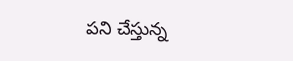పని చేస్తున్న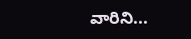వారిని...